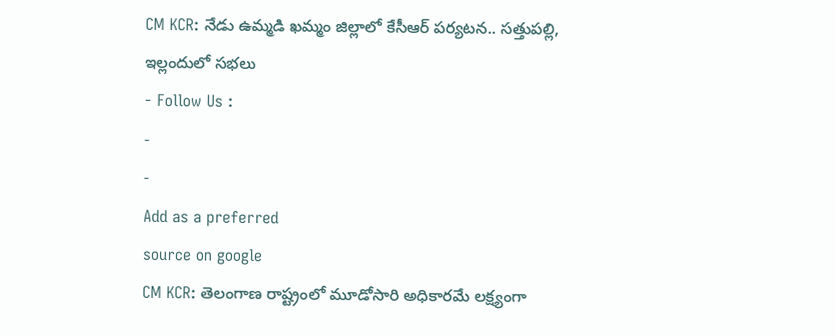CM KCR: నేడు ఉమ్మడి ఖమ్మం జిల్లాలో కేసీఆర్ పర్యటన.. సత్తుపల్లి, ఇల్లందులో సభలు
- Follow Us :
-
-
Add as a preferred
source on google
CM KCR: తెలంగాణ రాష్ట్రంలో మూడోసారి అధికారమే లక్ష్యంగా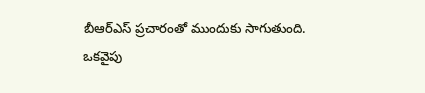బీఆర్ఎస్ ప్రచారంతో ముందుకు సాగుతుంది. ఒకవైపు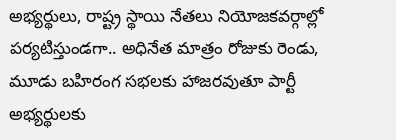అభ్యర్థులు, రాష్ట్ర స్థాయి నేతలు నియోజకవర్గాల్లో పర్యటిస్తుండగా.. అధినేత మాత్రం రోజుకు రెండు, మూడు బహిరంగ సభలకు హాజరవుతూ పార్టీ అభ్యర్థులకు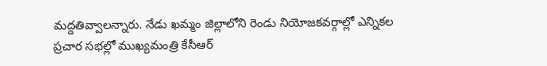మద్దతివ్వాలన్నారు. నేడు ఖమ్మం జిల్లాలోని రెండు నియోజకవర్గాల్లో ఎన్నికల ప్రచార సభల్లో ముఖ్యమంత్రి కేసీఆర్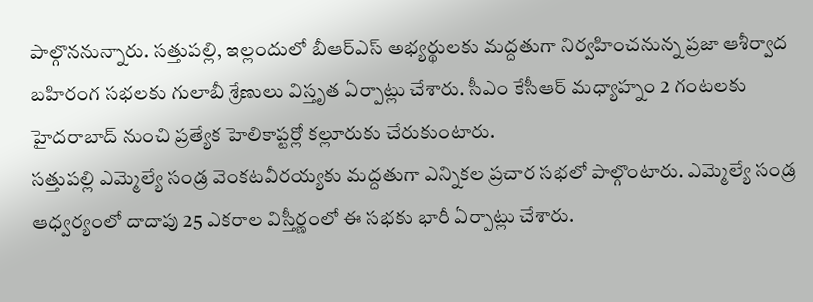పాల్గొననున్నారు. సత్తుపల్లి, ఇల్లందులో బీఆర్ఎస్ అభ్యర్థులకు మద్దతుగా నిర్వహించనున్న ప్రజా ఆశీర్వాద బహిరంగ సభలకు గులాబీ శ్రేణులు విస్తృత ఏర్పాట్లు చేశారు. సీఎం కేసీఆర్ మధ్యాహ్నం 2 గంటలకు హైదరాబాద్ నుంచి ప్రత్యేక హెలికాప్టర్లో కల్లూరుకు చేరుకుంటారు.
సత్తుపల్లి ఎమ్మెల్యే సండ్ర వెంకటవీరయ్యకు మద్దతుగా ఎన్నికల ప్రచార సభలో పాల్గొంటారు. ఎమ్మెల్యే సండ్ర ఆధ్వర్యంలో దాదాపు 25 ఎకరాల విస్తీర్ణంలో ఈ సభకు భారీ ఏర్పాట్లు చేశారు.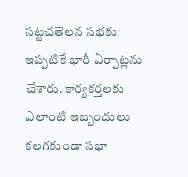సట్టచతెలన సభకు ఇప్పటికే భారీ ఏర్పాట్లను చేశారు. కార్యకర్తలకు ఎలాంటి ఇబ్బందులు కలగకుండా సభా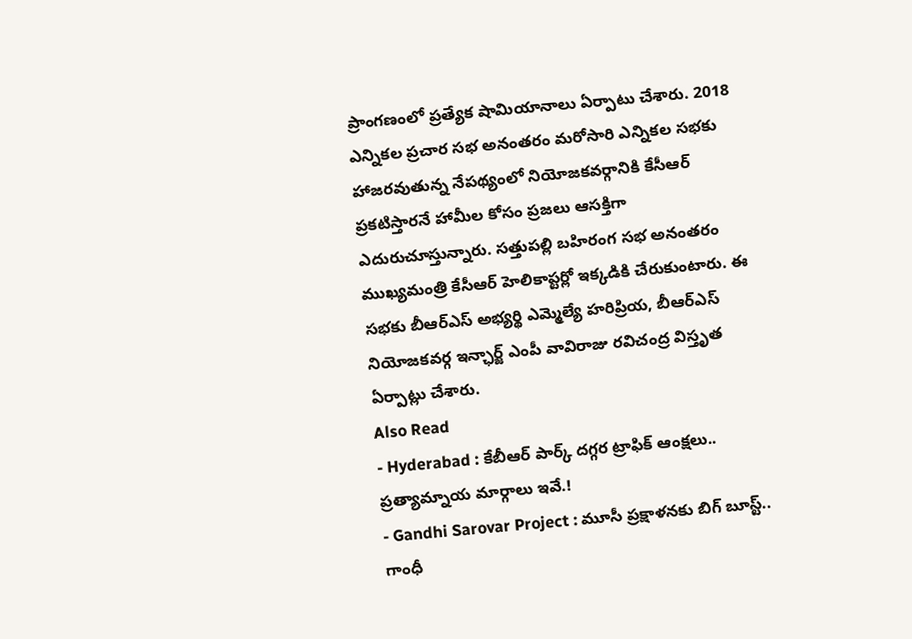ప్రాంగణంలో ప్రత్యేక షామియానాలు ఏర్పాటు చేశారు. 2018 ఎన్నికల ప్రచార సభ అనంతరం మరోసారి ఎన్నికల సభకు హాజరవుతున్న నేపథ్యంలో నియోజకవర్గానికి కేసీఆర్ ప్రకటిస్తారనే హామీల కోసం ప్రజలు ఆసక్తిగా ఎదురుచూస్తున్నారు. సత్తుపల్లి బహిరంగ సభ అనంతరం ముఖ్యమంత్రి కేసీఆర్ హెలికాప్టర్లో ఇక్కడికి చేరుకుంటారు. ఈ సభకు బీఆర్ఎస్ అభ్యర్థి ఎమ్మెల్యే హరిప్రియ, బీఆర్ఎస్ నియోజకవర్గ ఇన్ఛార్జ్ ఎంపీ వావిరాజు రవిచంద్ర విస్తృత ఏర్పాట్లు చేశారు.
Also Read
- Hyderabad : కేబీఆర్ పార్క్ దగ్గర ట్రాఫిక్ ఆంక్షలు.. ప్రత్యామ్నాయ మార్గాలు ఇవే.!
- Gandhi Sarovar Project : మూసీ ప్రక్షాళనకు బిగ్ బూస్ట్.. గాంధీ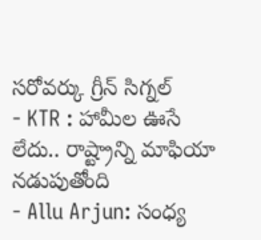సరోవర్కు గ్రీన్ సిగ్నల్
- KTR : హామీల ఊసే లేదు.. రాష్ట్రాన్ని మాఫియా నడుపుతోంది
- Allu Arjun: సంధ్య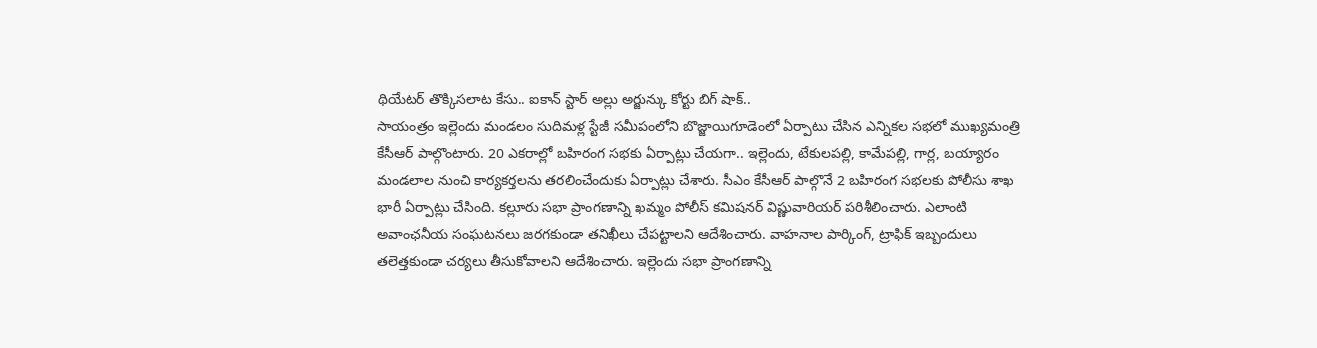థియేటర్ తొక్కిసలాట కేసు.. ఐకాన్ స్టార్ అల్లు అర్జున్కు కోర్టు బిగ్ షాక్..
సాయంత్రం ఇల్లెందు మండలం సుదిమళ్ల స్టేజీ సమీపంలోని బొజ్జాయిగూడెంలో ఏర్పాటు చేసిన ఎన్నికల సభలో ముఖ్యమంత్రి కేసీఆర్ పాల్గొంటారు. 20 ఎకరాల్లో బహిరంగ సభకు ఏర్పాట్లు చేయగా.. ఇల్లెందు, టేకులపల్లి, కామేపల్లి, గార్ల, బయ్యారం మండలాల నుంచి కార్యకర్తలను తరలించేందుకు ఏర్పాట్లు చేశారు. సీఎం కేసీఆర్ పాల్గొనే 2 బహిరంగ సభలకు పోలీసు శాఖ భారీ ఏర్పాట్లు చేసింది. కల్లూరు సభా ప్రాంగణాన్ని ఖమ్మం పోలీస్ కమిషనర్ విష్ణువారియర్ పరిశీలించారు. ఎలాంటి అవాంఛనీయ సంఘటనలు జరగకుండా తనిఖీలు చేపట్టాలని ఆదేశించారు. వాహనాల పార్కింగ్, ట్రాఫిక్ ఇబ్బందులు తలెత్తకుండా చర్యలు తీసుకోవాలని ఆదేశించారు. ఇల్లెందు సభా ప్రాంగణాన్ని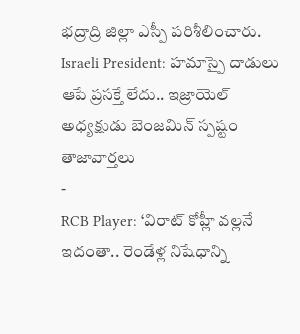భద్రాద్రి జిల్లా ఎస్పీ పరిశీలించారు.
Israeli President: హమాస్పై దాడులు ఆపే ప్రసక్తే లేదు.. ఇజ్రాయెల్ అధ్యక్షుడు బెంజమిన్ స్పష్టం
తాజావార్తలు
-
RCB Player: ‘విరాట్ కోహ్లీ వల్లనే ఇదంతా.. రెండేళ్ల నిషేధాన్ని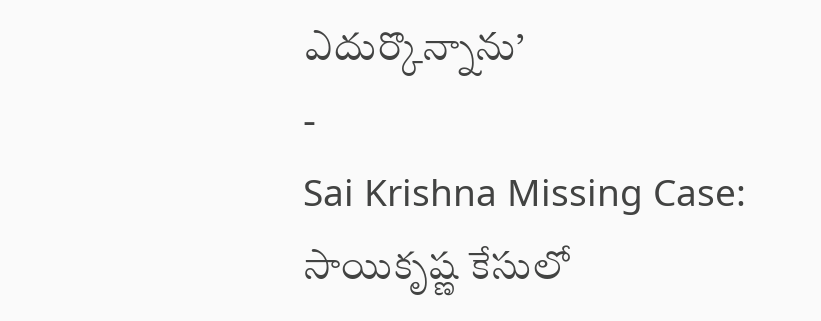ఎదుర్కొన్నాను’
-
Sai Krishna Missing Case: సాయికృష్ణ కేసులో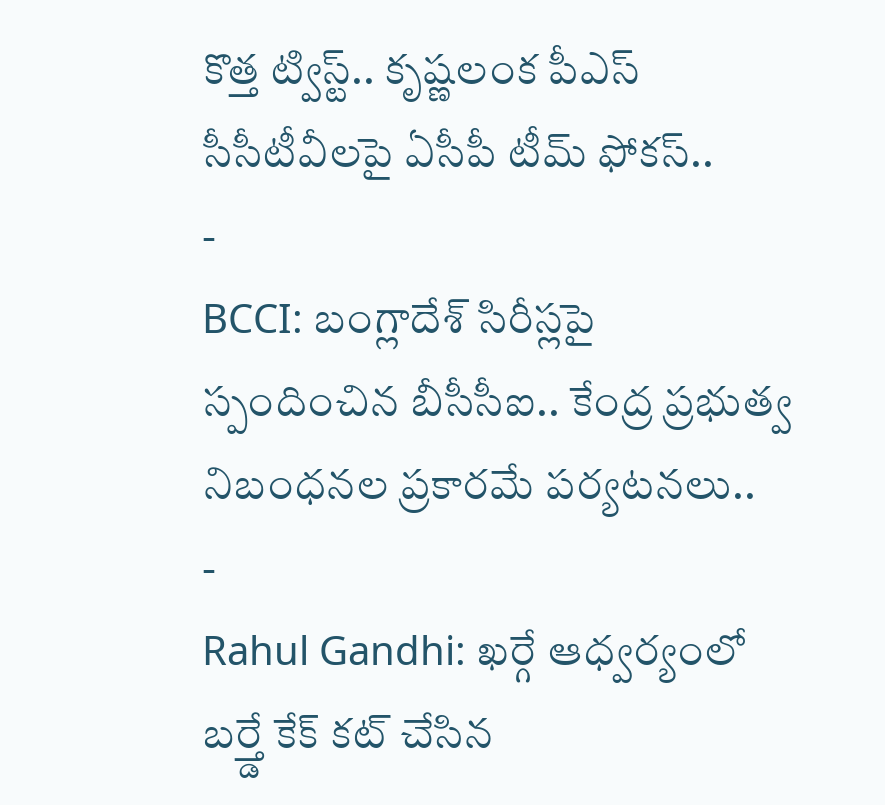కొత్త ట్విస్ట్.. కృష్ణలంక పీఎస్ సీసీటీవీలపై ఏసీపీ టీమ్ ఫోకస్..
-
BCCI: బంగ్లాదేశ్ సిరీస్లపై స్పందించిన బీసీసీఐ.. కేంద్ర ప్రభుత్వ నిబంధనల ప్రకారమే పర్యటనలు..
-
Rahul Gandhi: ఖర్గే ఆధ్వర్యంలో బర్త్డే కేక్ కట్ చేసిన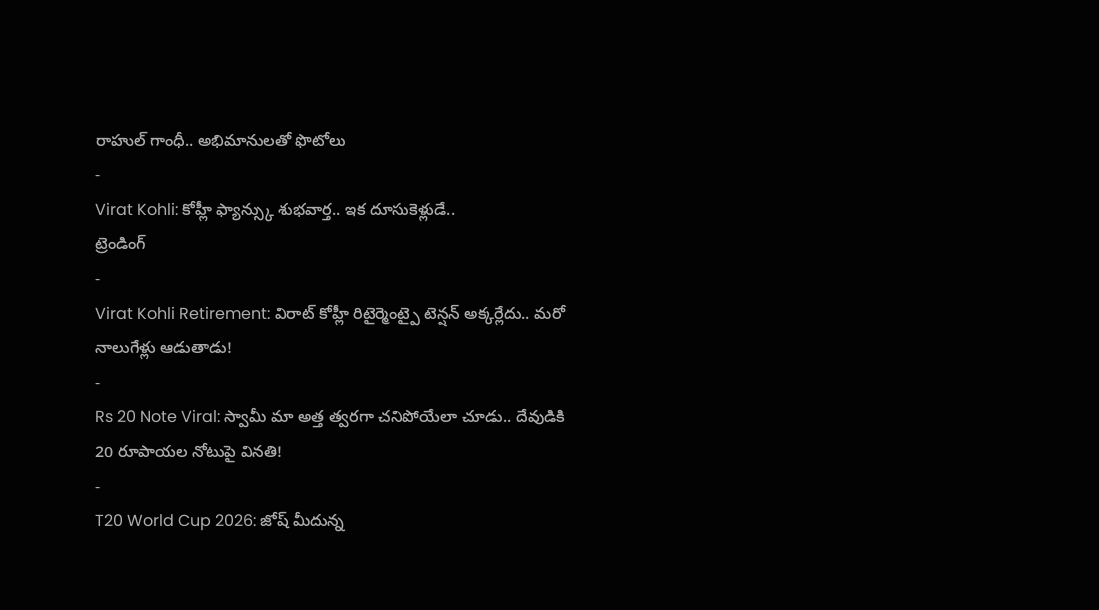రాహుల్ గాంధీ.. అభిమానులతో ఫొటోలు
-
Virat Kohli: కోహ్లీ ఫ్యాన్స్కు శుభవార్త.. ఇక దూసుకెళ్లుడే..
ట్రెండింగ్
-
Virat Kohli Retirement: విరాట్ కోహ్లీ రిటైర్మెంట్పై టెన్షన్ అక్కర్లేదు.. మరో నాలుగేళ్లు ఆడుతాడు!
-
Rs 20 Note Viral: స్వామీ మా అత్త త్వరగా చనిపోయేలా చూడు.. దేవుడికి 20 రూపాయల నోటుపై వినతి!
-
T20 World Cup 2026: జోష్ మీదున్న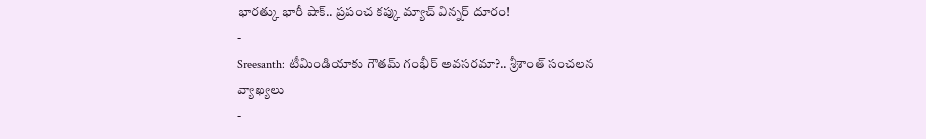భారత్కు భారీ షాక్.. ప్రపంచ కప్కు మ్యాచ్ విన్నర్ దూరం!
-
Sreesanth: టీమిండియాకు గౌతమ్ గంభీర్ అవసరమా?.. శ్రీశాంత్ సంచలన వ్యాఖ్యలు
-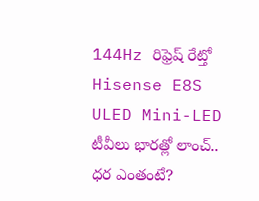144Hz రిఫ్రెష్ రేట్తో Hisense E8S ULED Mini-LED టీవీలు భారత్లో లాంచ్.. ధర ఎంతంటే?